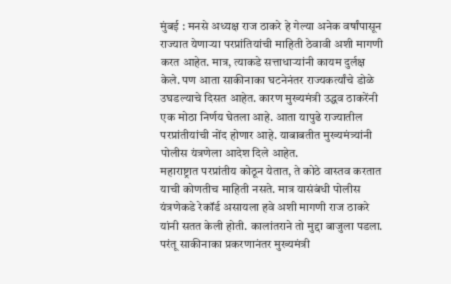मुंबई : मनसे अध्यक्ष राज ठाकरे हे गेल्या अनेक वर्षांपासून राज्यात येणाऱ्या परप्रांतियांची माहिती ठेवावी अशी मागणी करत आहेत. मात्र, त्याकडे सत्ताधाऱ्यांनी कायम दुर्लक्ष केले. पण आता साकीनाका घटनेनंतर राज्यकर्त्यांचे डोळे उघडल्याचे दिसत आहेत. कारण मुख्यमंत्री उद्धव ठाकरेंनी एक मोठा निर्णय घेतला आहे. आता यापुढे राज्यातील परप्रांतीयांची नोंद होणार आहे. याबाबतीत मुख्यमंत्र्यांनी पोलीस यंत्रणेला आदेश दिले आहेत.
महाराष्ट्रात परप्रांतीय कोठून येतात, ते कोठे वास्तव करतात याची कोणतीच माहिती नसते. मात्र यासंबंधी पोलीस यंत्रणेकडे रेकॉर्ड असायला हवे अशी मागणी राज ठाकरे यांनी सतत केली होती. कालांतराने तो मुद्दा बाजुला पडला. परंतू साकीनाका प्रकरणानंतर मुख्यमंत्री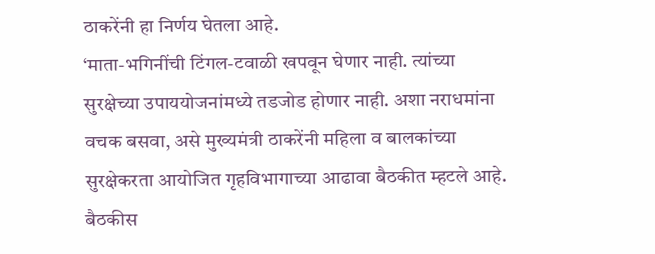ठाकरेंनी हा निर्णय घेतला आहे.
‘माता-भगिनींची टिंगल-टवाळी खपवून घेणार नाही. त्यांच्या सुरक्षेच्या उपाययोजनांमध्ये तडजोड होणार नाही. अशा नराधमांना वचक बसवा, असे मुख्यमंत्री ठाकरेंनी महिला व बालकांच्या सुरक्षेकरता आयोजित गृहविभागाच्या आढावा बैठकीत म्हटले आहे.
बैठकीस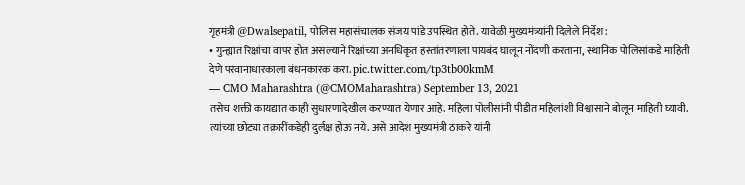गृहमंत्री @Dwalsepatil, पोलिस महासंचालक संजय पांडे उपस्थित होते. यावेळी मुख्यमंत्र्यांनी दिलेले निर्देश:
• गुन्ह्यात रिक्षांचा वापर होत असल्याने रिक्षांच्या अनधिकृत हस्तांतरणाला पायबंद घालून नोंदणी करताना, स्थानिक पोलिसांकडे माहिती देणे परवानाधारकाला बंधनकारक करा. pic.twitter.com/tp3tb00kmM
— CMO Maharashtra (@CMOMaharashtra) September 13, 2021
तसेच शक्ती कायद्यात काही सुधारणादेखील करण्यात येणार आहे. महिला पोलीसांनी पीडीत महिलांशी विश्वासाने बोलून माहिती घ्यावी. त्यांच्या छोट्या तक्रारींकडेही दुर्लक्ष होऊ नये. असे आदेश मुख्यमंत्री ठाकरे यांनी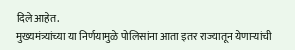दिले आहेत.
मुख्यमंत्र्यांच्या या निर्णयामुळे पोलिसांना आता इतर राज्यातून येणाऱ्यांची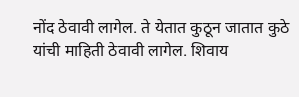नोंद ठेवावी लागेल. ते येतात कुठून जातात कुठे यांची माहिती ठेवावी लागेल. शिवाय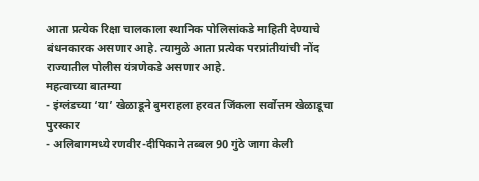आता प्रत्येक रिक्षा चालकाला स्थानिक पोलिसांकडे माहिती देण्याचे बंधनकारक असणार आहे. त्यामुळे आता प्रत्येक परप्रांतीयांची नोंद राज्यातील पोलीस यंत्रणेकडे असणार आहे.
महत्वाच्या बातम्या
- इंग्लंडच्या ‘या’ खेळाडूने बुमराहला हरवत जिंकला सर्वोत्तम खेळाडूचा पुरस्कार
- अलिबागमध्ये रणवीर-दीपिकाने तब्बल 90 गुंठे जागा केली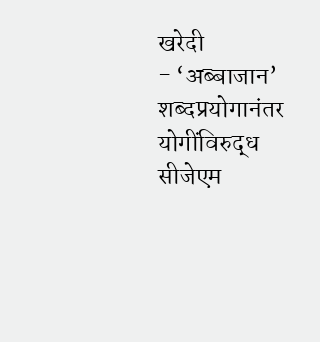खरेदी
- ‘अब्बाजान’ शब्दप्रयोगानंतर योगींविरुद्ध सीजेएम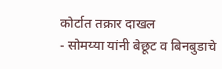कोर्टात तक्रार दाखल
- सोमय्या यांनी बेछूट व बिनबुडाचे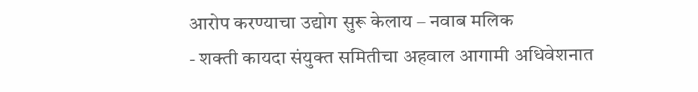आरोप करण्याचा उद्योग सुरू केलाय – नवाब मलिक
- शक्ती कायदा संयुक्त समितीचा अहवाल आगामी अधिवेशनात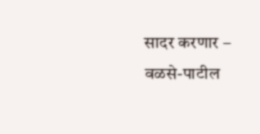सादर करणार – वळसे-पाटील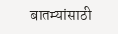बातम्यांसाठी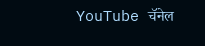YouTube चॅनेल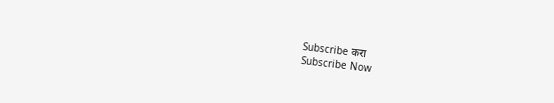Subscribe करा
Subscribe Now